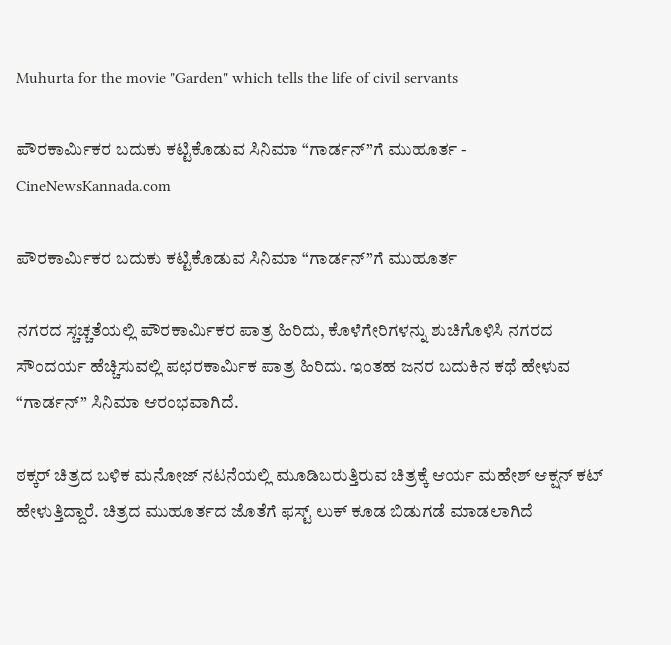Muhurta for the movie "Garden" which tells the life of civil servants

ಪೌರಕಾರ್ಮಿಕರ ಬದುಕು ಕಟ್ಟಿಕೊಡುವ ಸಿನಿಮಾ “ಗಾರ್ಡನ್”ಗೆ ಮುಹೂರ್ತ - CineNewsKannada.com

ಪೌರಕಾರ್ಮಿಕರ ಬದುಕು ಕಟ್ಟಿಕೊಡುವ ಸಿನಿಮಾ “ಗಾರ್ಡನ್”ಗೆ ಮುಹೂರ್ತ

ನಗರದ ಸ್ಚಚ್ಚತೆಯಲ್ಲಿ ಪೌರಕಾರ್ಮಿಕರ ಪಾತ್ರ ಹಿರಿದು, ಕೊಳೆಗೇರಿಗಳನ್ನು ಶುಚಿಗೊಳಿಸಿ ನಗರದ ಸೌಂದರ್ಯ ಹೆಚ್ಚಿಸುವಲ್ಲಿ ಪಛರಕಾರ್ಮಿಕ ಪಾತ್ರ ಹಿರಿದು. ಇಂತಹ ಜನರ ಬದುಕಿನ ಕಥೆ ಹೇಳುವ “ಗಾರ್ಡನ್” ಸಿನಿಮಾ ಆರಂಭವಾಗಿದೆ.

ಠಕ್ಕರ್ ಚಿತ್ರದ ಬಳಿಕ ಮನೋಜ್ ನಟನೆಯಲ್ಲಿ ಮೂಡಿಬರುತ್ತಿರುವ ಚಿತ್ರಕ್ಕೆ ಆರ್ಯ ಮಹೇಶ್ ಆಕ್ಷನ್ ಕಟ್ ಹೇಳುತ್ತಿದ್ದಾರೆ. ಚಿತ್ರದ ಮುಹೂರ್ತದ ಜೊತೆಗೆ ಫಸ್ಟ್ ಲುಕ್ ಕೂಡ ಬಿಡುಗಡೆ ಮಾಡಲಾಗಿದೆ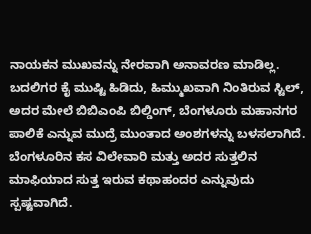ನಾಯಕನ ಮುಖವನ್ನು ನೇರವಾಗಿ ಅನಾವರಣ ಮಾಡಿಲ್ಲ. ಬದಲಿಗರ ಕೈ ಮುಷ್ಟಿ ಹಿಡಿದು, ಹಿಮ್ಮುಖವಾಗಿ ನಿಂತಿರುವ ಸ್ಟಿಲ್, ಅದರ ಮೇಲೆ ಬಿಬಿಎಂಪಿ ಬಿಲ್ಡಿಂಗ್, ಬೆಂಗಳೂರು ಮಹಾನಗರ ಪಾಲಿಕೆ ಎನ್ನುವ ಮುದ್ರೆ ಮುಂತಾದ ಅಂಶಗಳನ್ನು ಬಳಸಲಾಗಿದೆ. ಬೆಂಗಳೂರಿನ ಕಸ ವಿಲೇವಾರಿ ಮತ್ತು ಅದರ ಸುತ್ತಲಿನ ಮಾಫಿಯಾದ ಸುತ್ತ ಇರುವ ಕಥಾಹಂದರ ಎನ್ನುವುದು ಸ್ಪಷ್ಟವಾಗಿದೆ.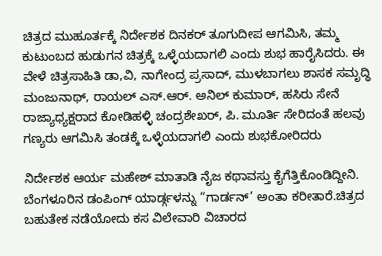ಚಿತ್ರದ ಮುಹೂರ್ತಕ್ಕೆ ನಿರ್ದೇಶಕ ದಿನಕರ್ ತೂಗುದೀಪ ಆಗಮಿಸಿ, ತಮ್ಮ ಕುಟುಂಬದ ಹುಡುಗನ ಚಿತ್ರಕ್ಕೆ ಒಳ್ಳೆಯದಾಗಲಿ ಎಂದು ಶುಭ ಹಾರೈಸಿದರು. ಈ ವೇಳೆ ಚಿತ್ರಸಾಹಿತಿ ಡಾ,ವಿ, ನಾಗೇಂದ್ರ ಪ್ರಸಾದ್, ಮುಳಬಾಗಲು ಶಾಸಕ ಸಮೃದ್ಧಿ ಮಂಜುನಾಥ್, ರಾಯಲ್ ಎಸ್.ಆರ್. ಅನಿಲ್ ಕುಮಾರ್, ಹಸಿರು ಸೇನೆ ರಾಜ್ಯಾಧ್ಯಕ್ಷರಾದ ಕೋಡಿಹಳ್ಳಿ ಚಂದ್ರಶೇಖರ್, ಪಿ. ಮೂರ್ತಿ ಸೇರಿದಂತೆ ಹಲವು ಗಣ್ಯರು ಆಗಮಿಸಿ ತಂಡಕ್ಕೆ ಒಳ್ಳೆಯದಾಗಲಿ ಎಂದು ಶುಭಕೋರಿದರು

ನಿರ್ದೇಶಕ ಆರ್ಯ ಮಹೇಶ್ ಮಾತಾಡಿ ನೈಜ ಕಥಾವಸ್ತು ಕೈಗೆತ್ತಿಕೊಂಡಿದ್ದೀನಿ. ಬೆಂಗಳೂರಿನ ಡಂಪಿಂಗ್ ಯಾರ್ಡ್ಗಳನ್ನು “ಗಾರ್ಡನ್’ ಅಂತಾ ಕರೀತಾರೆ.ಚಿತ್ರದ ಬಹುತೇಕ ನಡೆಯೋದು ಕಸ ವಿಲೇವಾರಿ ವಿಚಾರದ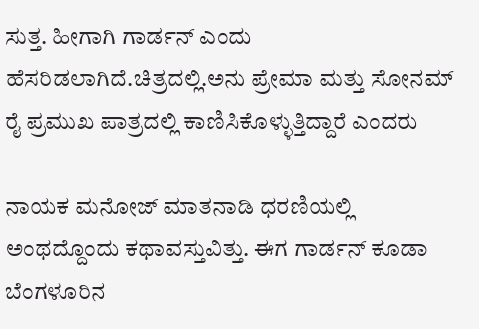ಸುತ್ತ. ಹೀಗಾಗಿ ಗಾರ್ಡನ್ ಎಂದು ಹೆಸರಿಡಲಾಗಿದೆ.ಚಿತ್ರದಲ್ಲಿ.ಅನು ಪ್ರೇಮಾ ಮತ್ತು ಸೋನಮ್ ರೈ ಪ್ರಮುಖ ಪಾತ್ರದಲ್ಲಿ ಕಾಣಿಸಿಕೊಳ್ಳುತ್ತಿದ್ದಾರೆ ಎಂದರು

ನಾಯಕ ಮನೋಜ್ ಮಾತನಾಡಿ ಧರಣಿಯಲ್ಲಿ ಅಂಥದ್ದೊಂದು ಕಥಾವಸ್ತುವಿತ್ತು. ಈಗ ಗಾರ್ಡನ್ ಕೂಡಾ ಬೆಂಗಳೂರಿನ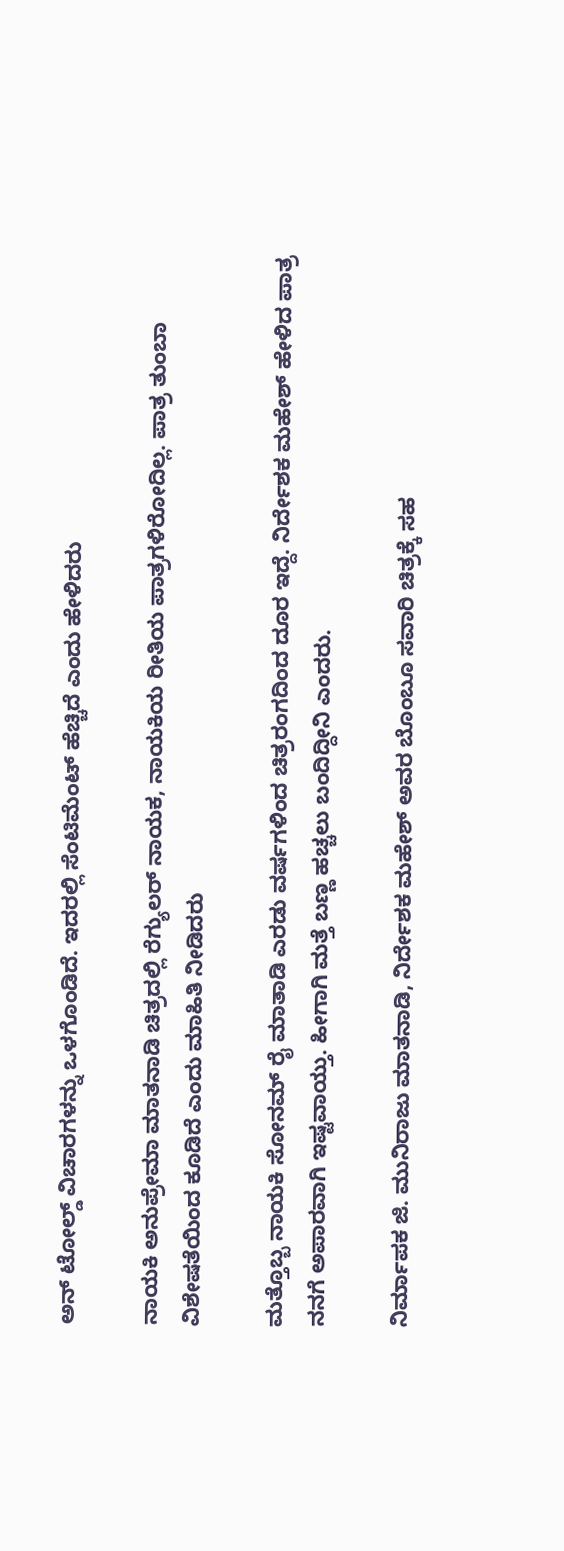ಅನ್ ಟೋಲ್ಡ್ ವಿಚಾರಗಳನ್ನು ಒಳಗೊಂಡಿದೆ. ಇದರಲ್ಲಿ ಸೆಂಟಿಮೆಂಟ್ ಹೆಚ್ಚಿದೆ ಎಂದು ಹೇಳಿದರು

ನಾಯಕಿ ಅನುಪ್ರೇಮಾ ಮಾತನಾಡಿ ಚಿತ್ರದಲ್ಲಿ ರೆಗ್ಯುಲರ್ ನಾಯಕ, ನಾಯಕಿಯ ರೀತಿಯ ಪಾತ್ರಗಳಿರೋದಿಲ್ಲ. ಪಾತ್ರ ತುಂಬಾ ವಿಶೇಷತೆಯಿಂದ ಕೂಡಿದೆ ಎಂದು ಮಾಹಿತಿ ನೀಡಿದರು

ಮತ್ತೊಬ್ಬ ನಾಯಕಿ ಸೋನಮ್ ರೈ ಮಾತಾಡಿ ಎರಡು ವರ್ಷಗಳಿಂದ ಚಿತ್ರರಂಗದಿಂದ ದೂರ ಇದ್ದೆ. ನಿರ್ದೇಶಕ ಮಹೇಶ್ ಹೇಳಿದ ಪಾತ್ರ ನನಗೆ ಅಪಾರವಾಗಿ ಇಷ್ಟವಾಯ್ತು. ಹೀಗಾಗಿ ಮತ್ತೆ ಬಣ್ಣ ಹಚ್ಚಲು ಬಂದಿದ್ದೀನಿ ಎಂದರು.

ನಿರ್ಮಾಪಕ ಜಿ. ಮುನಿರಾಜು ಮಾತನಾಡಿ, ನಿರ್ದೇಶಕ ಮಹೇಶ್ ಅವರ ಬೊಂಬೂ ಸವಾರಿ ಚಿತ್ರಕ್ಕೆ ಸಹ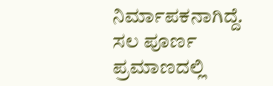ನಿರ್ಮಾಪಕನಾಗಿದ್ದೆ. ಸಲ ಪೂರ್ಣ ಪ್ರಮಾಣದಲ್ಲಿ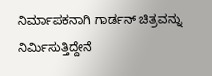ನಿರ್ಮಾಪಕನಾಗಿ ಗಾರ್ಡನ್ ಚಿತ್ರವನ್ನು ನಿರ್ಮಿಸುತ್ತಿದ್ದೇನೆ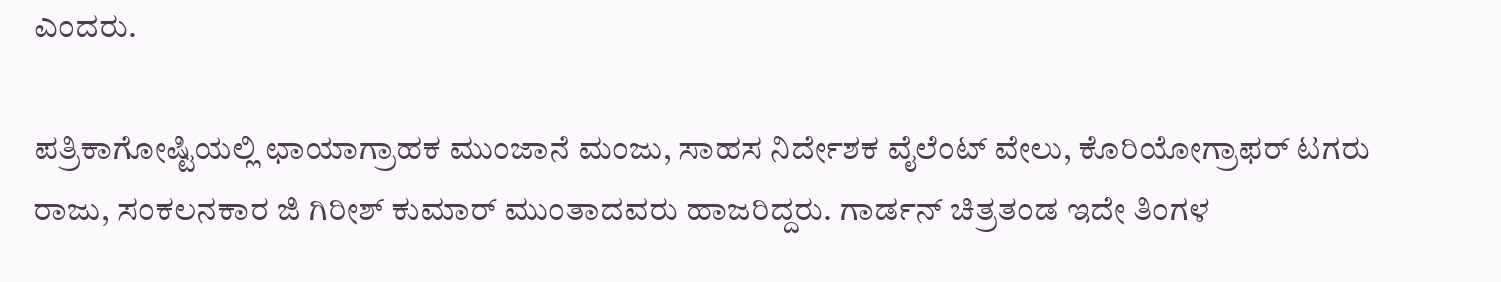ಎಂದರು.

ಪತ್ರಿಕಾಗೋಷ್ಟಿಯಲ್ಲಿ ಛಾಯಾಗ್ರಾಹಕ ಮುಂಜಾನೆ ಮಂಜು, ಸಾಹಸ ನಿರ್ದೇಶಕ ವೈಲೆಂಟ್ ವೇಲು, ಕೊರಿಯೋಗ್ರಾಫರ್ ಟಗರು ರಾಜು, ಸಂಕಲನಕಾರ ಜಿ ಗಿರೀಶ್ ಕುಮಾರ್ ಮುಂತಾದವರು ಹಾಜರಿದ್ದರು. ಗಾರ್ಡನ್ ಚಿತ್ರತಂಡ ಇದೇ ತಿಂಗಳ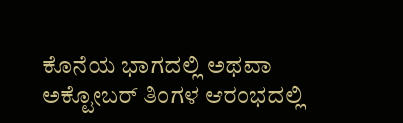ಕೊನೆಯ ಭಾಗದಲ್ಲಿ ಅಥವಾ ಅಕ್ಟೋಬರ್ ತಿಂಗಳ ಆರಂಭದಲ್ಲಿ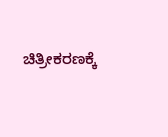ಚಿತ್ರೀಕರಣಕ್ಕೆ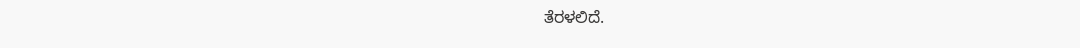ತೆರಳಲಿದೆ.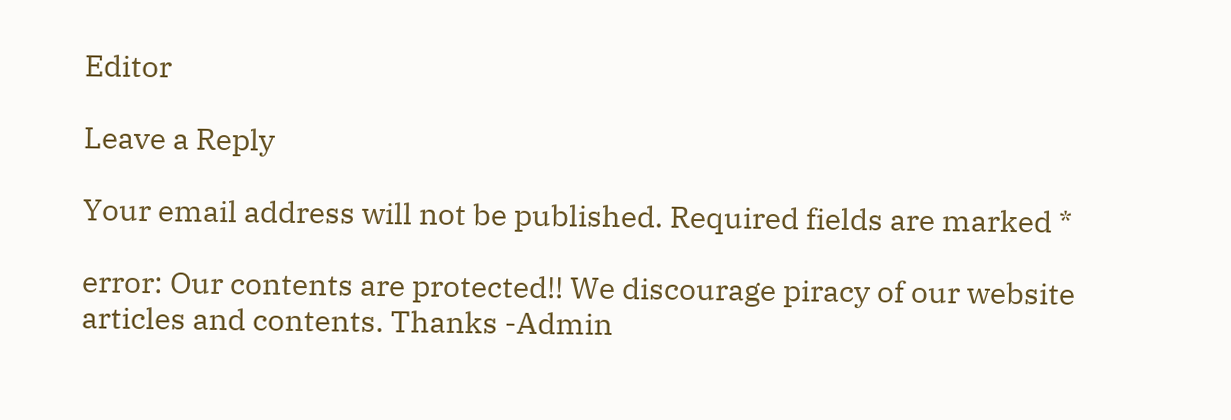Editor

Leave a Reply

Your email address will not be published. Required fields are marked *

error: Our contents are protected!! We discourage piracy of our website articles and contents. Thanks -Admin